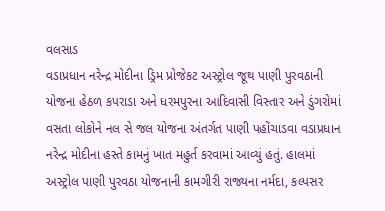વલસાડ
વડાપ્રધાન નરેન્દ્ર મોદીના ડ્રિમ પ્રોજેકટ અસ્ટ્રોલ જૂથ પાણી પુરવઠાની યોજના હેઠળ કપરાડા અને ધરમપુરના આદિવાસી વિસ્તાર અને ડુંગરોમાં વસતા લોકોને નલ સે જલ યોજના અંતર્ગત પાણી પહોંચાડવા વડાપ્રધાન નરેન્દ્ર મોદીના હસ્તે કામનું ખાત મહુર્ત કરવામાં આવ્યું હતું. હાલમાં અસ્ટ્રોલ પાણી પુરવઠા યોજનાની કામગીરી રાજ્યના નર્મદા, કલ્પસર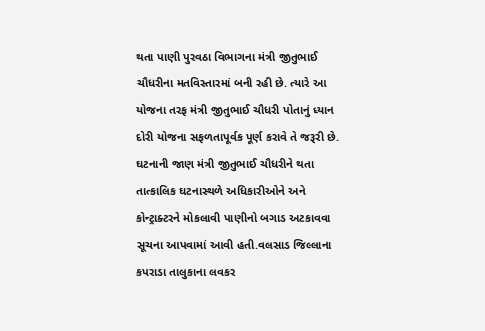થતા પાણી પુરવઠા વિભાગના મંત્રી જીતુભાઈ ચૌધરીના મતવિસ્તારમાં બની રહી છે. ત્યારે આ યોજના તરફ મંત્રી જીતુભાઈ ચૌધરી પોતાનું ધ્યાન દોરી યોજના સફળતાપૂર્વક પૂર્ણ કરાવે તે જરૂરી છે. ઘટનાની જાણ મંત્રી જીતુભાઈ ચૌધરીને થતા તાત્કાલિક ઘટનાસ્થળે અધિકારીઓને અને કોન્ટ્રાક્ટરને મોકલાવી પાણીનો બગાડ અટકાવવા સૂચના આપવામાં આવી હતી.વલસાડ જિલ્લાના કપરાડા તાલુકાના લવકર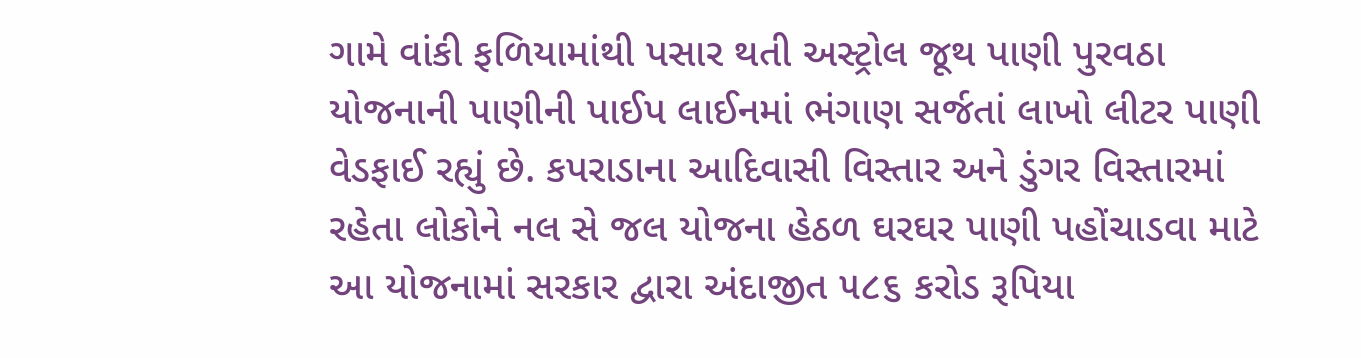ગામે વાંકી ફળિયામાંથી પસાર થતી અસ્ટ્રોલ જૂથ પાણી પુરવઠા યોજનાની પાણીની પાઈપ લાઈનમાં ભંગાણ સર્જતાં લાખો લીટર પાણી વેડફાઈ રહ્યું છે. કપરાડાના આદિવાસી વિસ્તાર અને ડુંગર વિસ્તારમાં રહેતા લોકોને નલ સે જલ યોજના હેઠળ ઘરઘર પાણી પહોંચાડવા માટે આ યોજનામાં સરકાર દ્વારા અંદાજીત ૫૮૬ કરોડ રૂપિયા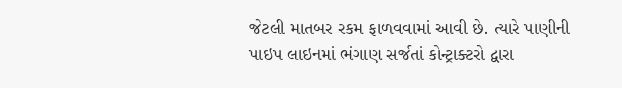જેટલી માતબર રકમ ફાળવવામાં આવી છે. ત્યારે પાણીની પાઇપ લાઇનમાં ભંગાણ સર્જતાં કોન્ટ્રાક્ટરો દ્વારા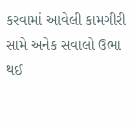કરવામાં આવેલી કામગીરી સામે અનેક સવાલો ઉભા થઈ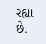રહ્યા છે.